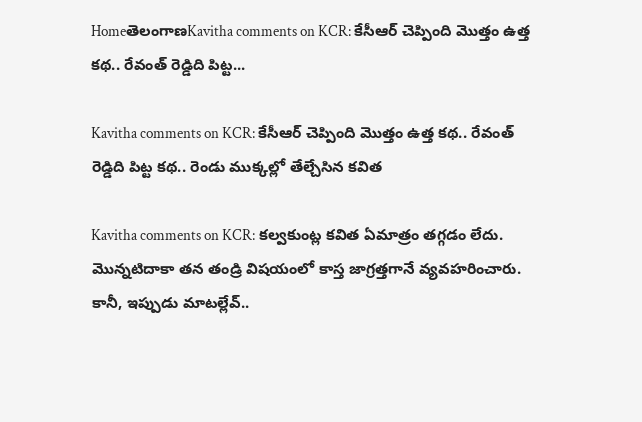HomeతెలంగాణKavitha comments on KCR: కేసీఆర్ చెప్పింది మొత్తం ఉత్త కథ.. రేవంత్ రెడ్డిది పిట్ట...

Kavitha comments on KCR: కేసీఆర్ చెప్పింది మొత్తం ఉత్త కథ.. రేవంత్ రెడ్డిది పిట్ట కథ.. రెండు ముక్కల్లో తేల్చేసిన కవిత

Kavitha comments on KCR: కల్వకుంట్ల కవిత ఏమాత్రం తగ్గడం లేదు. మొన్నటిదాకా తన తండ్రి విషయంలో కాస్త జాగ్రత్తగానే వ్యవహరించారు. కానీ, ఇప్పుడు మాటల్లేవ్..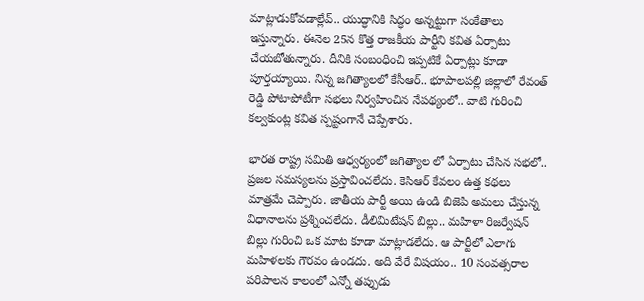మాట్లాడుకోవడాల్లేవ్.. యుద్ధానికి సిద్ధం అన్నట్టుగా సంకేతాలు ఇస్తున్నారు. ఈనెల 25న కొత్త రాజకీయ పార్టీని కవిత ఏర్పాటు చేయబోతున్నారు. దీనికి సంబంధించి ఇప్పటికే ఏర్పాట్లు కూడా పూర్తయ్యాయి. నిన్న జగిత్యాలలో కేసీఆర్.. భూపాలపల్లి జిల్లాలో రేవంత్ రెడ్డి పోటాపోటీగా సభలు నిర్వహించిన నేపథ్యంలో.. వాటి గురించి కల్వకుంట్ల కవిత స్పష్టంగానే చెప్పేశారు.

భారత రాష్ట్ర సమితి ఆధ్వర్యంలో జగిత్యాల లో ఏర్పాటు చేసిన సభలో.. ప్రజల సమస్యలను ప్రస్తావించలేదు. కెసిఆర్ కేవలం ఉత్త కథలు మాత్రమే చెప్పారు. జాతీయ పార్టీ అయి ఉండి బిజెపి అమలు చేస్తున్న విధానాలను ప్రశ్నించలేదు. డీలిమిటేషన్ బిల్లు.. మహిళా రిజర్వేషన్ బిల్లు గురించి ఒక మాట కూడా మాట్లాడలేదు. ఆ పార్టీలో ఎలాగు మహిళలకు గౌరవం ఉండదు. అది వేరే విషయం.. 10 సంవత్సరాల పరిపాలన కాలంలో ఎన్నో తప్పుడు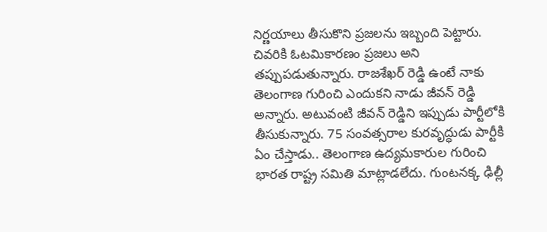నిర్ణయాలు తీసుకొని ప్రజలను ఇబ్బంది పెట్టారు. చివరికి ఓటమికారణం ప్రజలు అని తప్పుపడుతున్నారు. రాజశేఖర్ రెడ్డి ఉంటే నాకు తెలంగాణ గురించి ఎందుకని నాడు జీవన్ రెడ్డి అన్నారు. అటువంటి జీవన్ రెడ్డిని ఇప్పుడు పార్టీలోకి తీసుకున్నారు. 75 సంవత్సరాల కురవృద్ధుడు పార్టీకి ఏం చేస్తాడు.. తెలంగాణ ఉద్యమకారుల గురించి భారత రాష్ట్ర సమితి మాట్లాడలేదు. గుంటనక్క ఢిల్లీ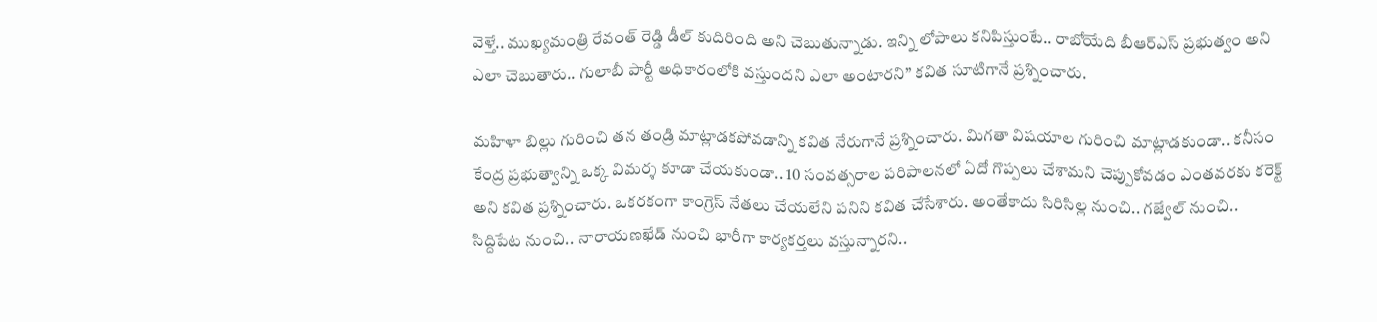వెళ్తే.. ముఖ్యమంత్రి రేవంత్ రెడ్డి డీల్ కుదిరింది అని చెబుతున్నాడు. ఇన్ని లోపాలు కనిపిస్తుంటే.. రాబోయేది బీఆర్ఎస్ ప్రభుత్వం అని ఎలా చెబుతారు.. గులాబీ పార్టీ అధికారంలోకి వస్తుందని ఎలా అంటారని” కవిత సూటిగానే ప్రశ్నించారు.

మహిళా బిల్లు గురించి తన తండ్రి మాట్లాడకపోవడాన్ని కవిత నేరుగానే ప్రశ్నించారు. మిగతా విషయాల గురించి మాట్లాడకుండా.. కనీసం కేంద్ర ప్రభుత్వాన్ని ఒక్క విమర్శ కూడా చేయకుండా.. 10 సంవత్సరాల పరిపాలనలో ఏదో గొప్పలు చేశామని చెప్పుకోవడం ఎంతవరకు కరెక్ట్ అని కవిత ప్రశ్నించారు. ఒకరకంగా కాంగ్రెస్ నేతలు చేయలేని పనిని కవిత చేసేశారు. అంతేకాదు సిరిసిల్ల నుంచి.. గజ్వేల్ నుంచి.. సిద్దిపేట నుంచి.. నారాయణఖేడ్ నుంచి భారీగా కార్యకర్తలు వస్తున్నారని..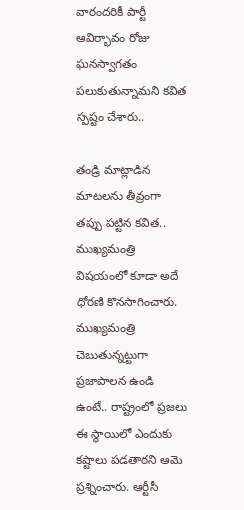వారందరికీ పార్టీ ఆవిర్భావం రోజు ఘనస్వాగతం పలుకుతున్నామని కవిత స్పష్టం చేశారు..

తండ్రి మాట్లాడిన మాటలను తీవ్రంగా తప్పు పట్టిన కవిత.. ముఖ్యమంత్రి విషయంలో కూడా అదే ధోరణి కొనసాగించారు. ముఖ్యమంత్రి చెబుతున్నట్టుగా ప్రజాపాలన ఉండి ఉంటే.. రాష్ట్రంలో ప్రజలు ఈ స్థాయిలో ఎందుకు కష్టాలు పడతారని ఆమె ప్రశ్నించారు. ఆర్టీసీ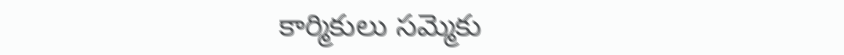కార్మికులు సమ్మెకు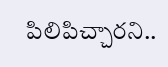పిలిపిచ్చారని..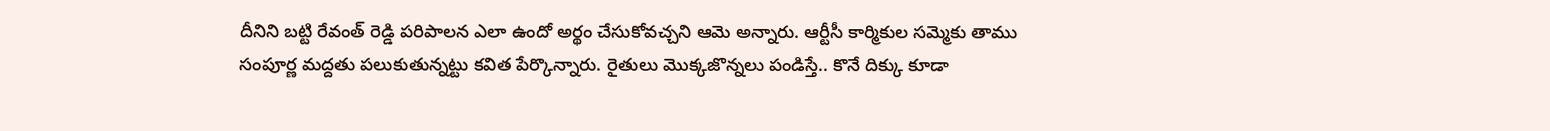దీనిని బట్టి రేవంత్ రెడ్డి పరిపాలన ఎలా ఉందో అర్థం చేసుకోవచ్చని ఆమె అన్నారు. ఆర్టీసీ కార్మికుల సమ్మెకు తాము సంపూర్ణ మద్దతు పలుకుతున్నట్టు కవిత పేర్కొన్నారు. రైతులు మొక్కజొన్నలు పండిస్తే.. కొనే దిక్కు కూడా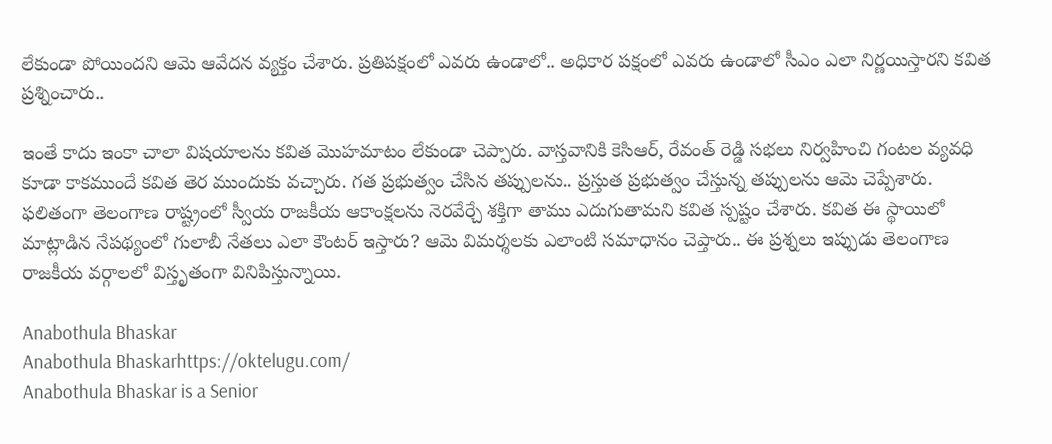లేకుండా పోయిందని ఆమె ఆవేదన వ్యక్తం చేశారు. ప్రతిపక్షంలో ఎవరు ఉండాలో.. అధికార పక్షంలో ఎవరు ఉండాలో సీఎం ఎలా నిర్ణయిస్తారని కవిత ప్రశ్నించారు..

ఇంతే కాదు ఇంకా చాలా విషయాలను కవిత మొహమాటం లేకుండా చెప్పారు. వాస్తవానికి కెసిఆర్, రేవంత్ రెడ్డి సభలు నిర్వహించి గంటల వ్యవధి కూడా కాకముందే కవిత తెర ముందుకు వచ్చారు. గత ప్రభుత్వం చేసిన తప్పులను.. ప్రస్తుత ప్రభుత్వం చేస్తున్న తప్పులను ఆమె చెప్పేశారు. ఫలితంగా తెలంగాణ రాష్ట్రంలో స్వీయ రాజకీయ ఆకాంక్షలను నెరవేర్చే శక్తిగా తాము ఎదుగుతామని కవిత స్పష్టం చేశారు. కవిత ఈ స్థాయిలో మాట్లాడిన నేపథ్యంలో గులాబీ నేతలు ఎలా కౌంటర్ ఇస్తారు? ఆమె విమర్శలకు ఎలాంటి సమాధానం చెప్తారు.. ఈ ప్రశ్నలు ఇప్పుడు తెలంగాణ రాజకీయ వర్గాలలో విస్తృతంగా వినిపిస్తున్నాయి.

Anabothula Bhaskar
Anabothula Bhaskarhttps://oktelugu.com/
Anabothula Bhaskar is a Senior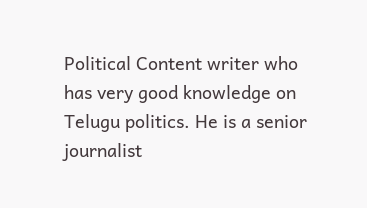Political Content writer who has very good knowledge on Telugu politics. He is a senior journalist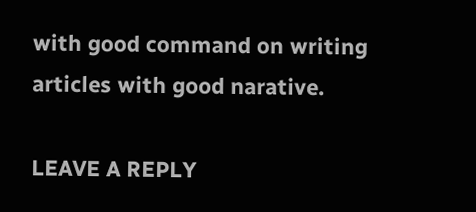with good command on writing articles with good narative.

LEAVE A REPLY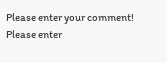Please enter your comment!
Please enter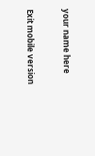your name here

Exit mobile version